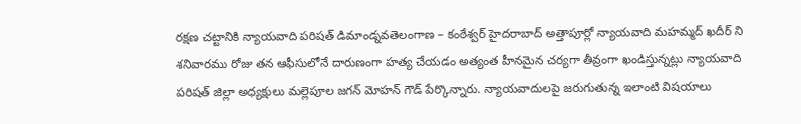రక్షణ చట్టానికి న్యాయవాది పరిషత్ డిమాండ్నవతెలంగాణ – కంఠేశ్వర్ హైదరాబాద్ అత్తాపూర్లో న్యాయవాది మహమ్మద్ ఖదీర్ ని శనివారము రోజు తన ఆఫీసులోనే దారుణంగా హత్య చేయడం అత్యంత హీనమైన చర్యగా తీవ్రంగా ఖండిస్తున్నట్లు న్యాయవాది పరిషత్ జిల్లా అధ్యక్షులు మల్లెపూల జగన్ మోహన్ గౌడ్ పేర్కొన్నారు. న్యాయవాదులపై జరుగుతున్న ఇలాంటి విషయాలు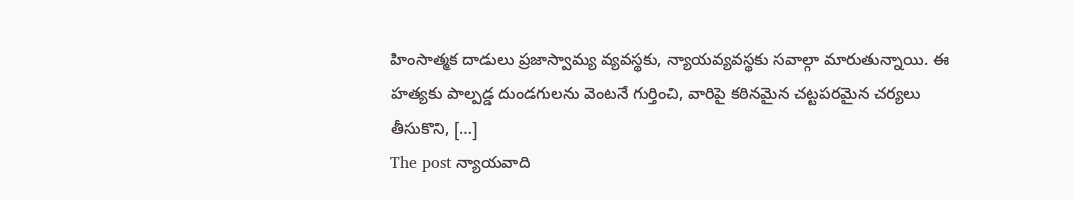హింసాత్మక దాడులు ప్రజాస్వామ్య వ్యవస్థకు, న్యాయవ్యవస్థకు సవాల్గా మారుతున్నాయి. ఈ హత్యకు పాల్పడ్డ దుండగులను వెంటనే గుర్తించి, వారిపై కఠినమైన చట్టపరమైన చర్యలు తీసుకొని, […]
The post న్యాయవాది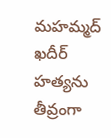మహమ్మద్ ఖదీర్ హత్యను తీవ్రంగా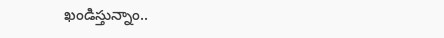ఖండిస్తున్నాం..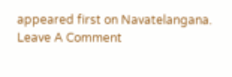appeared first on Navatelangana.
Leave A Comment